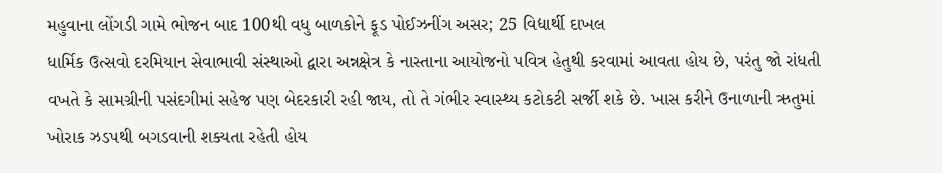મહુવાના લોંગડી ગામે ભોજન બાદ 100થી વધુ બાળકોને ફૂડ પોઈઝનીંગ અસર; 25 વિદ્યાર્થી દાખલ
ધાર્મિક ઉત્સવો દરમિયાન સેવાભાવી સંસ્થાઓ દ્વારા અન્નક્ષેત્ર કે નાસ્તાના આયોજનો પવિત્ર હેતુથી કરવામાં આવતા હોય છે, પરંતુ જો રાંધતી વખતે કે સામગ્રીની પસંદગીમાં સહેજ પણ બેદરકારી રહી જાય, તો તે ગંભીર સ્વાસ્થ્ય કટોકટી સર્જી શકે છે. ખાસ કરીને ઉનાળાની ઋતુમાં ખોરાક ઝડપથી બગડવાની શક્યતા રહેતી હોય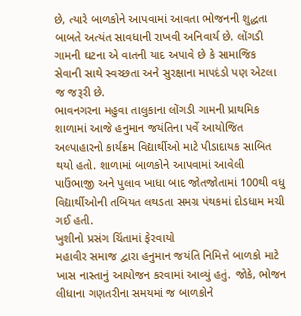છે, ત્યારે બાળકોને આપવામાં આવતા ભોજનની શુદ્ધતા બાબતે અત્યંત સાવધાની રાખવી અનિવાર્ય છે. લોંગડી ગામની ઘટના એ વાતની યાદ અપાવે છે કે સામાજિક સેવાની સાથે સ્વચ્છતા અને સુરક્ષાના માપદંડો પણ એટલા જ જરૂરી છે.
ભાવનગરના મહુવા તાલુકાના લોંગડી ગામની પ્રાથમિક શાળામાં આજે હનુમાન જયંતિના પર્વે આયોજિત અલ્પાહારનો કાર્યક્રમ વિદ્યાર્થીઓ માટે પીડાદાયક સાબિત થયો હતો. શાળામાં બાળકોને આપવામાં આવેલી પાઉંભાજી અને પુલાવ ખાધા બાદ જોતજોતામાં 100થી વધુ વિદ્યાર્થીઓની તબિયત લથડતા સમગ્ર પંથકમાં દોડધામ મચી ગઈ હતી.
ખુશીનો પ્રસંગ ચિંતામાં ફેરવાયો
મહાવીર સમાજ દ્વારા હનુમાન જયંતિ નિમિત્તે બાળકો માટે ખાસ નાસ્તાનું આયોજન કરવામાં આવ્યું હતું. જોકે, ભોજન લીધાના ગણતરીના સમયમાં જ બાળકોને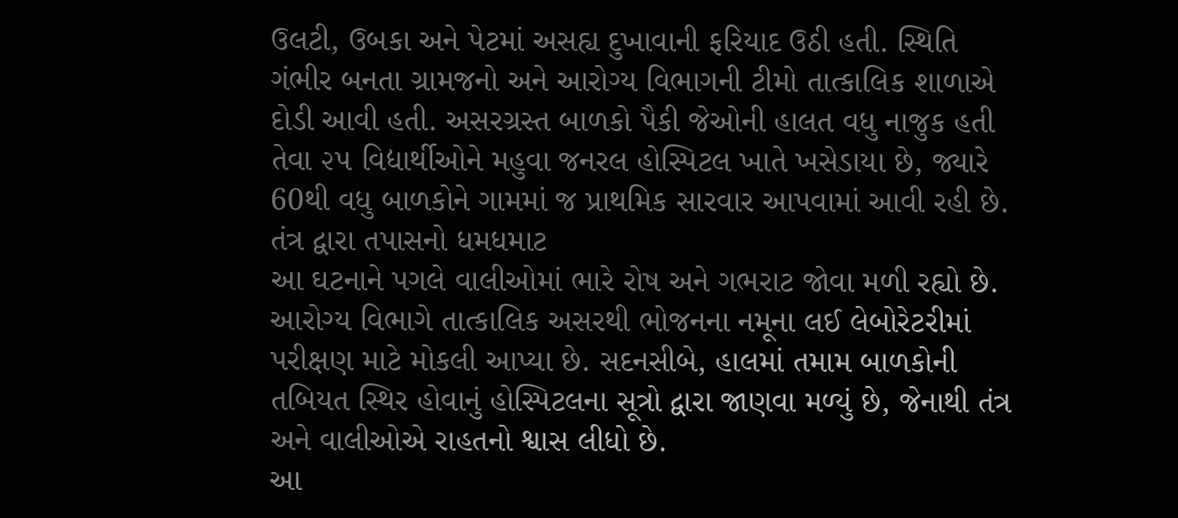ઉલટી, ઉબકા અને પેટમાં અસહ્ય દુખાવાની ફરિયાદ ઉઠી હતી. સ્થિતિ ગંભીર બનતા ગ્રામજનો અને આરોગ્ય વિભાગની ટીમો તાત્કાલિક શાળાએ દોડી આવી હતી. અસરગ્રસ્ત બાળકો પૈકી જેઓની હાલત વધુ નાજુક હતી તેવા ૨૫ વિદ્યાર્થીઓને મહુવા જનરલ હોસ્પિટલ ખાતે ખસેડાયા છે, જ્યારે 60થી વધુ બાળકોને ગામમાં જ પ્રાથમિક સારવાર આપવામાં આવી રહી છે.
તંત્ર દ્વારા તપાસનો ધમધમાટ
આ ઘટનાને પગલે વાલીઓમાં ભારે રોષ અને ગભરાટ જોવા મળી રહ્યો છે. આરોગ્ય વિભાગે તાત્કાલિક અસરથી ભોજનના નમૂના લઈ લેબોરેટરીમાં પરીક્ષણ માટે મોકલી આપ્યા છે. સદનસીબે, હાલમાં તમામ બાળકોની તબિયત સ્થિર હોવાનું હોસ્પિટલના સૂત્રો દ્વારા જાણવા મળ્યું છે, જેનાથી તંત્ર અને વાલીઓએ રાહતનો શ્વાસ લીધો છે.
આ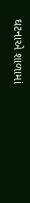ઘટનાએ શાળામાં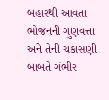બહારથી આવતા ભોજનની ગુણવત્તા અને તેની ચકાસણી બાબતે ગંભીર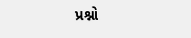પ્રશ્નો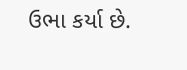ઉભા કર્યા છે.